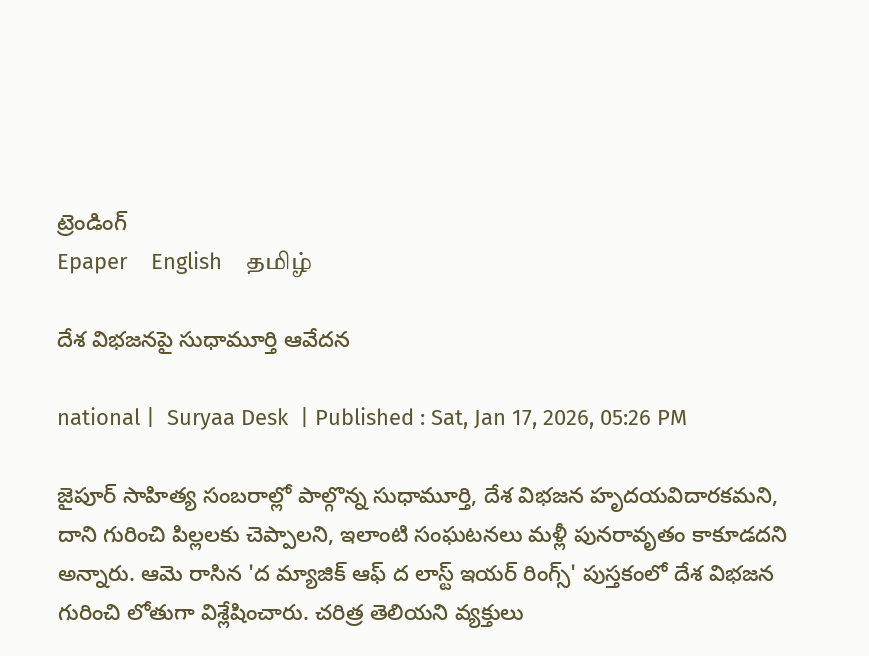ట్రెండింగ్
Epaper    English    தமிழ்

దేశ విభజనపై సుధామూర్తి ఆవేదన

national |  Suryaa Desk  | Published : Sat, Jan 17, 2026, 05:26 PM

జైపూర్‌ సాహిత్య సంబరాల్లో పాల్గొన్న సుధామూర్తి, దేశ విభజన హృదయవిదారకమని, దాని గురించి పిల్లలకు చెప్పాలని, ఇలాంటి సంఘటనలు మళ్లీ పునరావృతం కాకూడదని అన్నారు. ఆమె రాసిన 'ద మ్యాజిక్ ఆఫ్ ద లాస్ట్ ఇయ‌ర్ రింగ్స్' పుస్తకంలో దేశ విభజన గురించి లోతుగా విశ్లేషించారు. చరిత్ర తెలియని వ్యక్తులు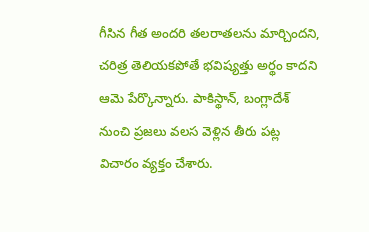గీసిన గీత అందరి తలరాతలను మార్చిందని, చరిత్ర తెలియకపోతే భవిష్యత్తు అర్థం కాదని ఆమె పేర్కొన్నారు. పాకిస్థాన్, బంగ్లాదేశ్ నుంచి ప్రజలు వలస వెళ్లిన తీరు పట్ల విచారం వ్యక్తం చేశారు.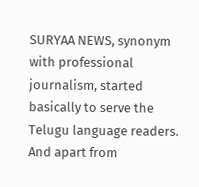SURYAA NEWS, synonym with professional journalism, started basically to serve the Telugu language readers. And apart from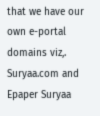that we have our own e-portal domains viz,. Suryaa.com and Epaper Suryaa